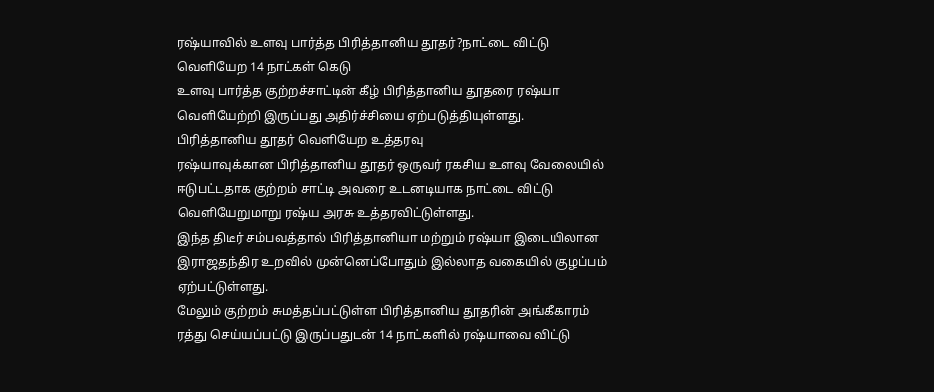ரஷ்யாவில் உளவு பார்த்த பிரித்தானிய தூதர்?நாட்டை விட்டு வெளியேற 14 நாட்கள் கெடு
உளவு பார்த்த குற்றச்சாட்டின் கீழ் பிரித்தானிய தூதரை ரஷ்யா வெளியேற்றி இருப்பது அதிர்ச்சியை ஏற்படுத்தியுள்ளது.
பிரித்தானிய தூதர் வெளியேற உத்தரவு
ரஷ்யாவுக்கான பிரித்தானிய தூதர் ஒருவர் ரகசிய உளவு வேலையில் ஈடுபட்டதாக குற்றம் சாட்டி அவரை உடனடியாக நாட்டை விட்டு வெளியேறுமாறு ரஷ்ய அரசு உத்தரவிட்டுள்ளது.
இந்த திடீர் சம்பவத்தால் பிரித்தானியா மற்றும் ரஷ்யா இடையிலான இராஜதந்திர உறவில் முன்னெப்போதும் இல்லாத வகையில் குழப்பம் ஏற்பட்டுள்ளது.
மேலும் குற்றம் சுமத்தப்பட்டுள்ள பிரித்தானிய தூதரின் அங்கீகாரம் ரத்து செய்யப்பட்டு இருப்பதுடன் 14 நாட்களில் ரஷ்யாவை விட்டு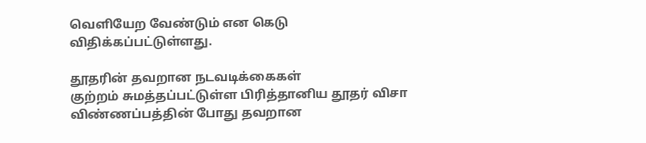வெளியேற வேண்டும் என கெடு விதிக்கப்பட்டுள்ளது.

தூதரின் தவறான நடவடிக்கைகள்
குற்றம் சுமத்தப்பட்டுள்ள பிரித்தானிய தூதர் விசா விண்ணப்பத்தின் போது தவறான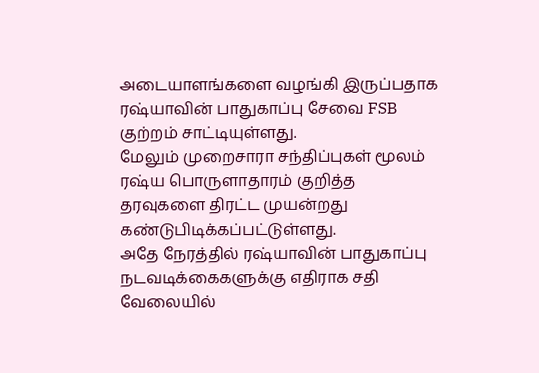அடையாளங்களை வழங்கி இருப்பதாக ரஷ்யாவின் பாதுகாப்பு சேவை FSB குற்றம் சாட்டியுள்ளது.
மேலும் முறைசாரா சந்திப்புகள் மூலம் ரஷ்ய பொருளாதாரம் குறித்த தரவுகளை திரட்ட முயன்றது கண்டுபிடிக்கப்பட்டுள்ளது.
அதே நேரத்தில் ரஷ்யாவின் பாதுகாப்பு நடவடிக்கைகளுக்கு எதிராக சதி வேலையில்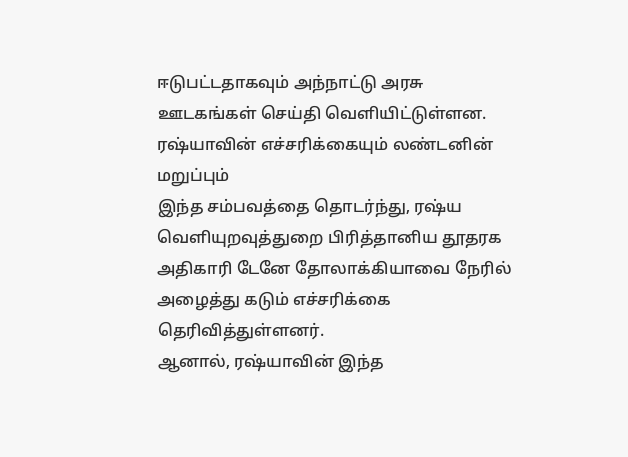ஈடுபட்டதாகவும் அந்நாட்டு அரசு ஊடகங்கள் செய்தி வெளியிட்டுள்ளன.
ரஷ்யாவின் எச்சரிக்கையும் லண்டனின் மறுப்பும்
இந்த சம்பவத்தை தொடர்ந்து, ரஷ்ய வெளியுறவுத்துறை பிரித்தானிய தூதரக அதிகாரி டேனே தோலாக்கியாவை நேரில் அழைத்து கடும் எச்சரிக்கை தெரிவித்துள்ளனர்.
ஆனால், ரஷ்யாவின் இந்த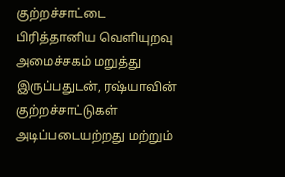குற்றச்சாட்டை பிரித்தானிய வெளியுறவு அமைச்சகம் மறுத்து இருப்பதுடன், ரஷ்யாவின் குற்றச்சாட்டுகள் அடிப்படையற்றது மற்றும்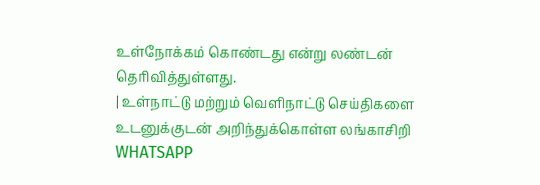உள்நோக்கம் கொண்டது என்று லண்டன் தெரிவித்துள்ளது.
| உள்நாட்டு மற்றும் வெளிநாட்டு செய்திகளை உடனுக்குடன் அறிந்துக்கொள்ள லங்காசிறி WHATSAPP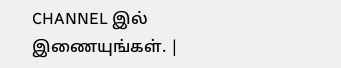CHANNEL இல் இணையுங்கள். |